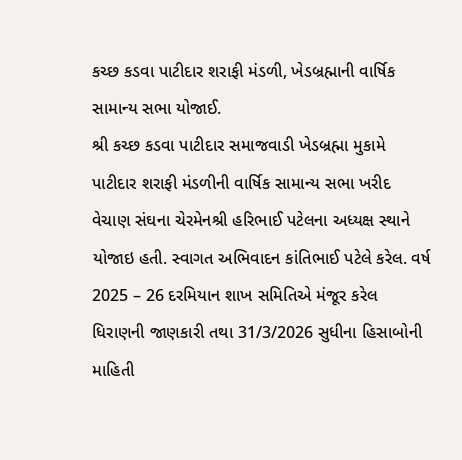કચ્છ કડવા પાટીદાર શરાફી મંડળી, ખેડબ્રહ્માની વાર્ષિક સામાન્ય સભા યોજાઈ.
શ્રી કચ્છ કડવા પાટીદાર સમાજવાડી ખેડબ્રહ્મા મુકામે પાટીદાર શરાફી મંડળીની વાર્ષિક સામાન્ય સભા ખરીદ વેચાણ સંઘના ચેરમેનશ્રી હરિભાઈ પટેલના અધ્યક્ષ સ્થાને યોજાઇ હતી. સ્વાગત અભિવાદન કાંતિભાઈ પટેલે કરેલ. વર્ષ 2025 – 26 દરમિયાન શાખ સમિતિએ મંજૂર કરેલ ધિરાણની જાણકારી તથા 31/3/2026 સુધીના હિસાબોની માહિતી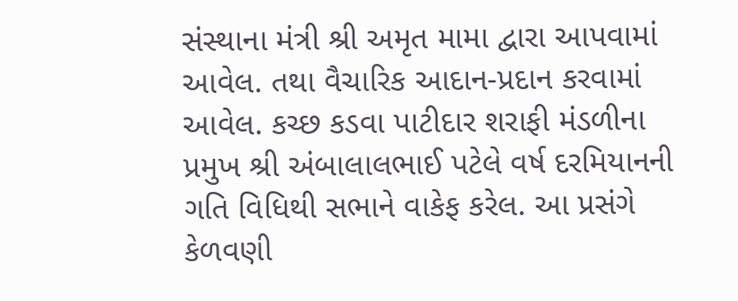સંસ્થાના મંત્રી શ્રી અમૃત મામા દ્વારા આપવામાં આવેલ. તથા વૈચારિક આદાન-પ્રદાન કરવામાં આવેલ. કચ્છ કડવા પાટીદાર શરાફી મંડળીના પ્રમુખ શ્રી અંબાલાલભાઈ પટેલે વર્ષ દરમિયાનની ગતિ વિધિથી સભાને વાકેફ કરેલ. આ પ્રસંગે કેળવણી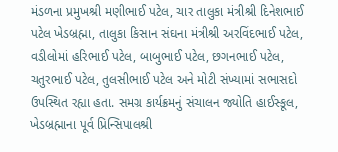મંડળના પ્રમુખશ્રી મણીભાઈ પટેલ, ચાર તાલુકા મંત્રીશ્રી દિનેશભાઈ પટેલ ખેડબ્રહ્મા, તાલુકા કિસાન સંઘના મંત્રીશ્રી અરવિંદભાઈ પટેલ, વડીલોમાં હરિભાઈ પટેલ, બાબુભાઈ પટેલ, છગનભાઈ પટેલ, ચતુરભાઈ પટેલ, તુલસીભાઈ પટેલ અને મોટી સંખ્યામાં સભાસદો ઉપસ્થિત રહ્યા હતા. સમગ્ર કાર્યક્રમનું સંચાલન જ્યોતિ હાઈસ્કૂલ, ખેડબ્રહ્માના પૂર્વ પ્રિન્સિપાલશ્રી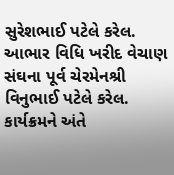સુરેશભાઈ પટેલે કરેલ. આભાર વિધિ ખરીદ વેચાણ સંઘના પૂર્વ ચેરમેનશ્રી વિનુભાઈ પટેલે કરેલ. કાર્યક્રમને અંતે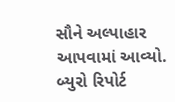સૌને અલ્પાહાર આપવામાં આવ્યો.
બ્યુરો રિપોર્ટ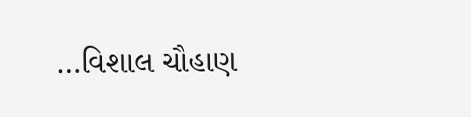…વિશાલ ચૌહાણ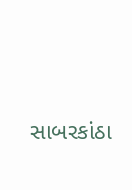સાબરકાંઠા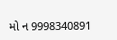મો ન 9998340891